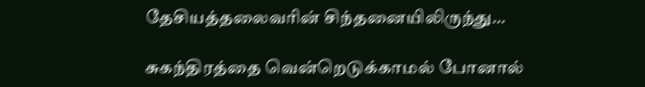தேசியத்தலைவரின் சிந்தனையிலிருந்து…

சுகந்திரத்தை வென்றெடுக்காமல் போனால்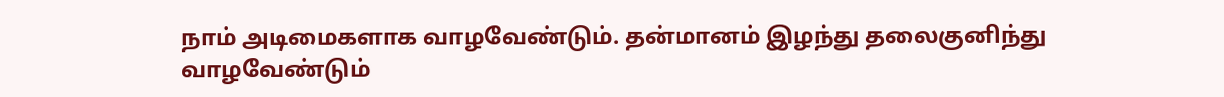நாம் அடிமைகளாக வாழவேண்டும். தன்மானம் இழந்து தலைகுனிந்து வாழவேண்டும்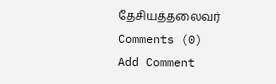தேசியத்தலைவர்
Comments (0)
Add Comment